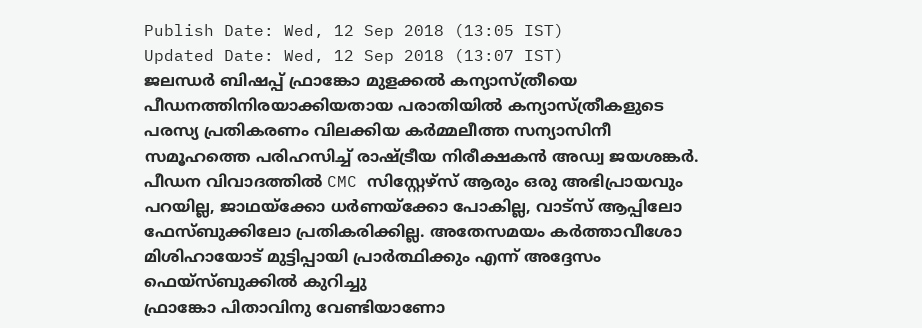Publish Date: Wed, 12 Sep 2018 (13:05 IST)
Updated Date: Wed, 12 Sep 2018 (13:07 IST)
ജലന്ധർ ബിഷപ്പ് ഫ്രാങ്കോ മുളക്കൽ കന്യാസ്ത്രീയെ പീഡനത്തിനിരയാക്കിയതായ പരാതിയിൽ കന്യാസ്ത്രീകളുടെ പരസ്യ പ്രതികരണം വിലക്കിയ കർമ്മലീത്ത സന്യാസിനീ സമൂഹത്തെ പരിഹസിച്ച് രാഷ്ട്രീയ നിരീക്ഷകൻ അഡ്വ ജയശങ്കർ.
പീഡന വിവാദത്തിൽ CMC സിസ്റ്റേഴ്സ് ആരും ഒരു അഭിപ്രായവും പറയില്ല, ജാഥയ്ക്കോ ധർണയ്ക്കോ പോകില്ല, വാട്സ് ആപ്പിലോ ഫേസ്ബുക്കിലോ പ്രതികരിക്കില്ല. അതേസമയം കർത്താവീശോ മിശിഹായോട് മുട്ടിപ്പായി പ്രാർത്ഥിക്കും എന്ന് അദ്ദേസം ഫെയ്സ്ബുക്കിൽ കുറിച്ചു
ഫ്രാങ്കോ പിതാവിനു വേണ്ടിയാണോ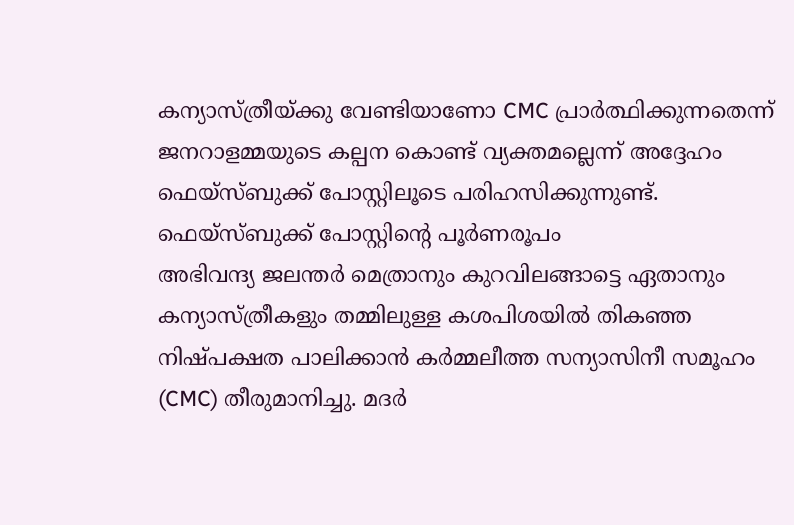കന്യാസ്ത്രീയ്ക്കു വേണ്ടിയാണോ CMC പ്രാർത്ഥിക്കുന്നതെന്ന് ജനറാളമ്മയുടെ കല്പന കൊണ്ട് വ്യക്തമല്ലെന്ന് അദ്ദേഹം ഫെയ്സ്ബുക്ക് പോസ്റ്റിലൂടെ പരിഹസിക്കുന്നുണ്ട്.
ഫെയ്സ്ബുക്ക് പോസ്റ്റിന്റെ പൂർണരൂപം
അഭിവന്ദ്യ ജലന്തർ മെത്രാനും കുറവിലങ്ങാട്ടെ ഏതാനും കന്യാസ്ത്രീകളും തമ്മിലുള്ള കശപിശയിൽ തികഞ്ഞ നിഷ്പക്ഷത പാലിക്കാൻ കർമ്മലീത്ത സന്യാസിനീ സമൂഹം (CMC) തീരുമാനിച്ചു. മദർ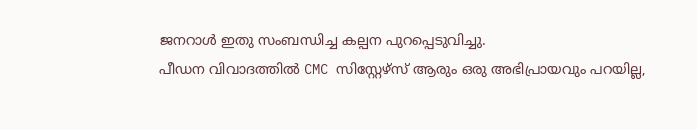ജനറാൾ ഇതു സംബന്ധിച്ച കല്പന പുറപ്പെടുവിച്ചു.
പീഡന വിവാദത്തിൽ CMC സിസ്റ്റേഴ്സ് ആരും ഒരു അഭിപ്രായവും പറയില്ല,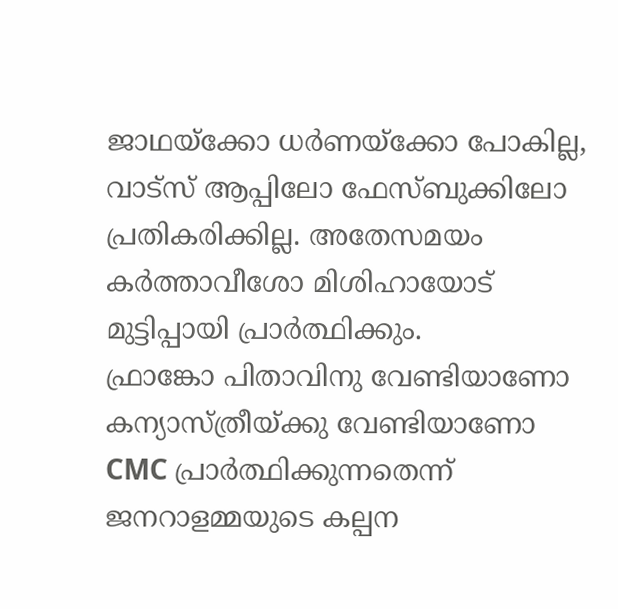ജാഥയ്ക്കോ ധർണയ്ക്കോ പോകില്ല, വാട്സ് ആപ്പിലോ ഫേസ്ബുക്കിലോ പ്രതികരിക്കില്ല. അതേസമയം കർത്താവീശോ മിശിഹായോട് മുട്ടിപ്പായി പ്രാർത്ഥിക്കും.
ഫ്രാങ്കോ പിതാവിനു വേണ്ടിയാണോ കന്യാസ്ത്രീയ്ക്കു വേണ്ടിയാണോ CMC പ്രാർത്ഥിക്കുന്നതെന്ന് ജനറാളമ്മയുടെ കല്പന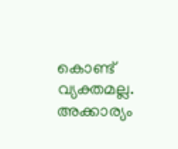കൊണ്ട് വ്യക്തമല്ല. അക്കാര്യം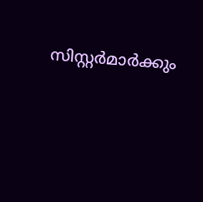സിസ്റ്റർമാർക്കും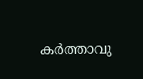കർത്താവു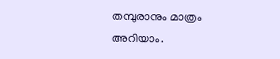തമ്പുരാനും മാത്രം അറിയാം.